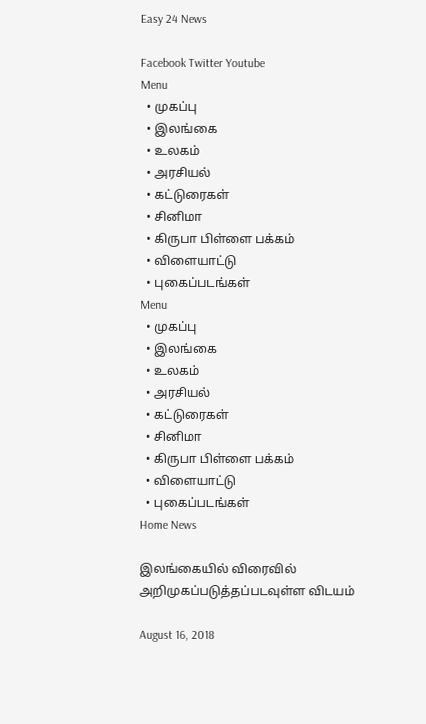Easy 24 News

Facebook Twitter Youtube
Menu
  • முகப்பு
  • இலங்கை
  • உலகம்
  • அரசியல்
  • கட்டுரைகள்
  • சினிமா
  • கிருபா பிள்ளை பக்கம்
  • விளையாட்டு
  • புகைப்படங்கள்
Menu
  • முகப்பு
  • இலங்கை
  • உலகம்
  • அரசியல்
  • கட்டுரைகள்
  • சினிமா
  • கிருபா பிள்ளை பக்கம்
  • விளையாட்டு
  • புகைப்படங்கள்
Home News

இலங்கையில் விரைவில் அறிமுகப்படுத்தப்படவுள்ள விடயம்

August 16, 2018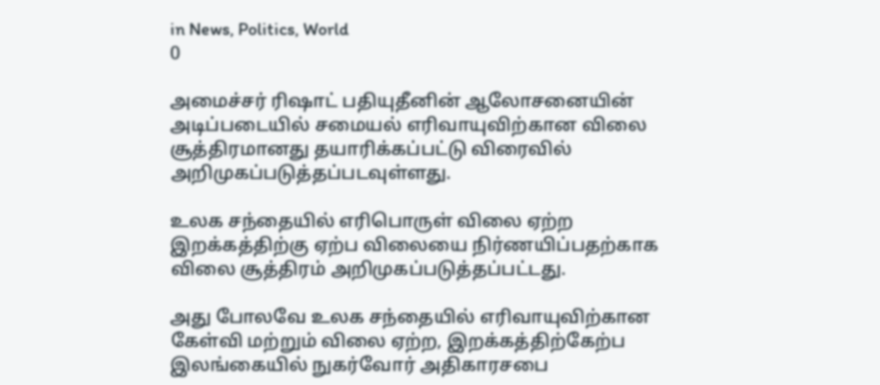in News, Politics, World
0

அமைச்சர் ரிஷாட் பதியுதீனின் ஆலோசனையின் அடிப்படையில் சமையல் எரிவாயுவிற்கான விலை சூத்திரமானது தயாரிக்கப்பட்டு விரைவில் அறிமுகப்படுத்தப்படவுள்ளது.

உலக சந்தையில் எரிபொருள் விலை ஏற்ற இறக்கத்திற்கு ஏற்ப விலையை நிர்ணயிப்பதற்காக விலை சூத்திரம் அறிமுகப்படுத்தப்பட்டது.

அது போலவே உலக சந்தையில் எரிவாயுவிற்கான கேள்வி மற்றும் விலை ஏற்ற, இறக்கத்திற்கேற்ப இலங்கையில் நுகர்வோர் அதிகாரசபை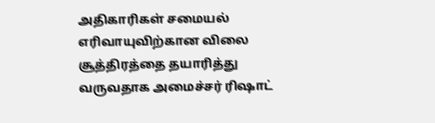அதிகாரிகள் சமையல் எரிவாயுவிற்கான விலை சூத்திரத்தை தயாரித்து வருவதாக அமைச்சர் ரிஷாட்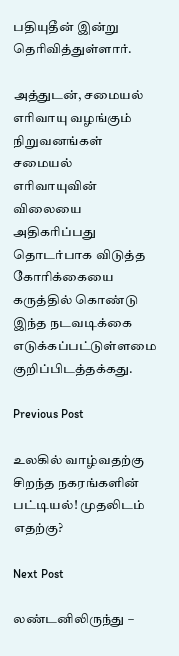பதியுதீன் இன்று தெரிவித்துள்ளார்.

அத்துடன், சமையல் எரிவாயு வழங்கும் நிறுவனங்கள் சமையல் எரிவாயுவின் விலையை அதிகரிப்பது தொடர்பாக விடுத்த கோரிக்கையை கருத்தில் கொண்டு இந்த நடவடிக்கை எடுக்கப்பட்டுள்ளமை குறிப்பிடத்தக்கது.

Previous Post

உலகில் வாழ்வதற்கு சிறந்த நகரங்களின் பட்டியல்! முதலிடம் எதற்கு?

Next Post

லண்டனிலிருந்து –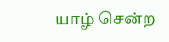யாழ் சென்ற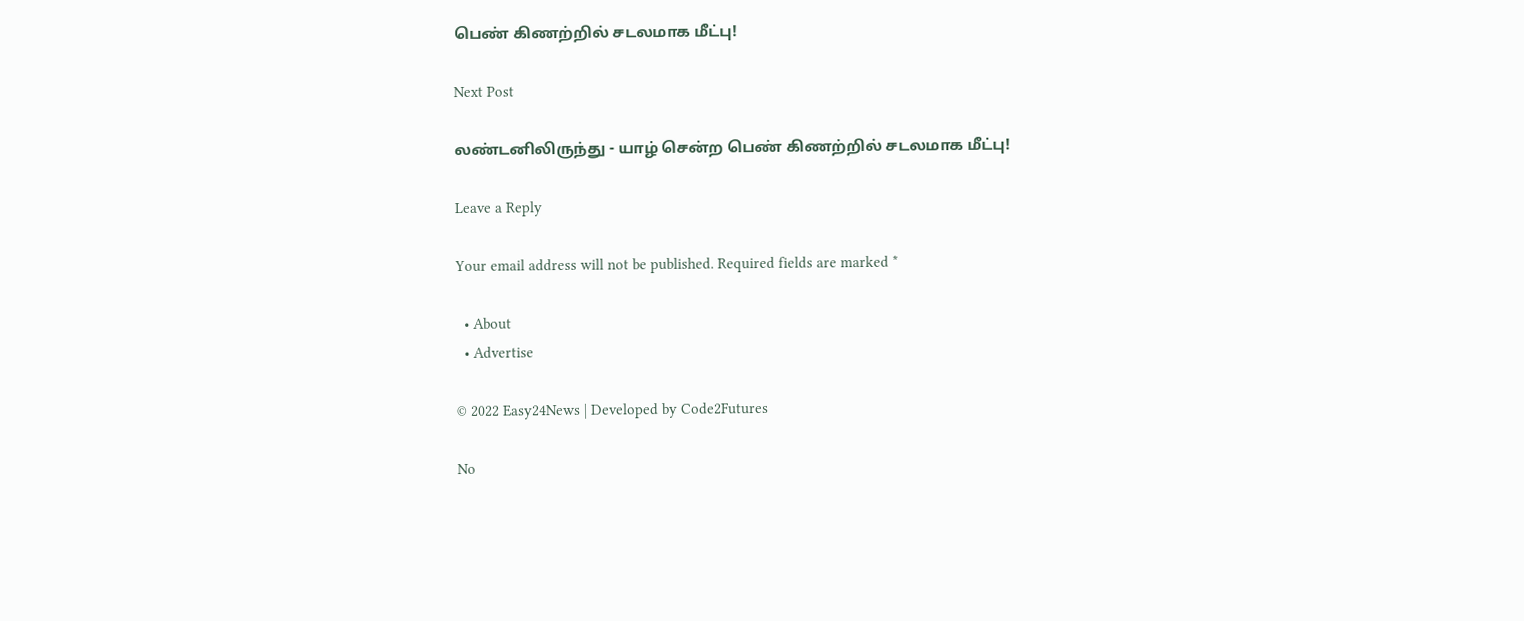பெண் கிணற்றில் சடலமாக மீட்பு!

Next Post

லண்டனிலிருந்து - யாழ் சென்ற பெண் கிணற்றில் சடலமாக மீட்பு!

Leave a Reply

Your email address will not be published. Required fields are marked *

  • About
  • Advertise

© 2022 Easy24News | Developed by Code2Futures

No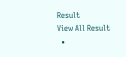Result
View All Result
  •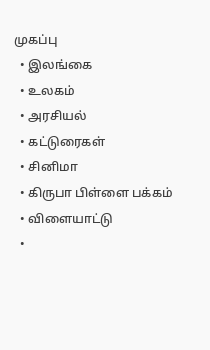முகப்பு
  • இலங்கை
  • உலகம்
  • அரசியல்
  • கட்டுரைகள்
  • சினிமா
  • கிருபா பிள்ளை பக்கம்
  • விளையாட்டு
  •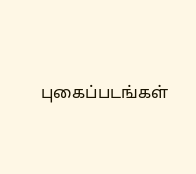புகைப்படங்கள்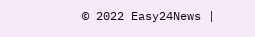© 2022 Easy24News |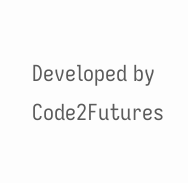Developed by Code2Futures